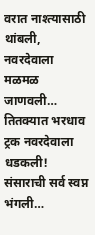वरात नाश्त्यासाठी थांबली, नवरदेवाला मळमळ जाणवली… तितक्यात भरधाव ट्रक नवरदेवाला धडकली! संसाराची सर्व स्वप्न भंगली…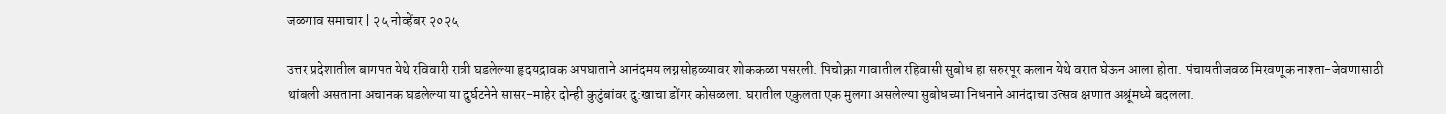जळगाव समाचार | २५ नोव्हेंबर २०२५

उत्तर प्रदेशातील बागपत येथे रविवारी रात्री घडलेल्या हृदयद्रावक अपघाताने आनंदमय लग्नसोहळ्यावर शोककळा पसरली. पिचोक्रा गावातील रहिवासी सुबोध हा सरुरपूर कलान येथे वरात घेऊन आला होता. पंचायतीजवळ मिरवणूक नाश्ता-जेवणासाठी थांबली असताना अचानक घडलेल्या या दुर्घटनेने सासर-माहेर दोन्ही कुटुंबांवर दु:खाचा डोंगर कोसळला. घरातील एकुलता एक मुलगा असलेल्या सुबोधच्या निधनाने आनंदाचा उत्सव क्षणात अश्रूंमध्ये बदलला.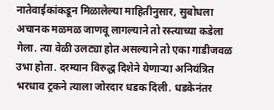नातेवाईकांकडून मिळालेल्या माहितीनुसार, सुबोधला अचानक मळमळ जाणवू लागल्याने तो रस्त्याच्या कडेला गेला. त्या वेळी उलट्या होत असल्याने तो एका गाडीजवळ उभा होता. दरम्यान विरुद्ध दिशेने येणाऱ्या अनियंत्रित भरधाव ट्रकने त्याला जोरदार धडक दिली. धडकेनंतर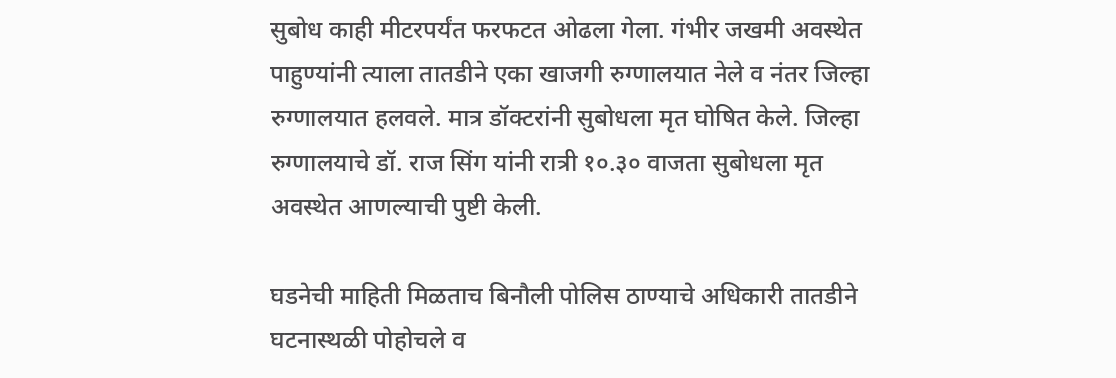सुबोध काही मीटरपर्यंत फरफटत ओढला गेला. गंभीर जखमी अवस्थेत पाहुण्यांनी त्याला तातडीने एका खाजगी रुग्णालयात नेले व नंतर जिल्हा रुग्णालयात हलवले. मात्र डॉक्टरांनी सुबोधला मृत घोषित केले. जिल्हा रुग्णालयाचे डॉ. राज सिंग यांनी रात्री १०.३० वाजता सुबोधला मृत अवस्थेत आणल्याची पुष्टी केली.

घडनेची माहिती मिळताच बिनौली पोलिस ठाण्याचे अधिकारी तातडीने घटनास्थळी पोहोचले व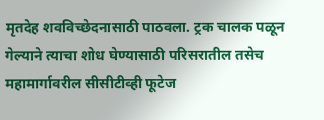मृतदेह शवविच्छेदनासाठी पाठवला. ट्रक चालक पळून गेल्याने त्याचा शोध घेण्यासाठी परिसरातील तसेच महामार्गावरील सीसीटीव्ही फूटेज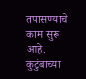तपासण्याचे काम सुरू आहे. कुटुंबाच्या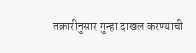तक्रारीनुसार गुन्हा दाखल करण्याची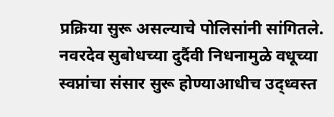प्रक्रिया सुरू असल्याचे पोलिसांनी सांगितले. नवरदेव सुबोधच्या दुर्दैवी निधनामुळे वधूच्या स्वप्नांचा संसार सुरू होण्याआधीच उद्ध्वस्त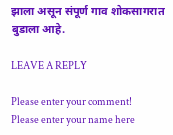झाला असून संपूर्ण गाव शोकसागरात बुडाला आहे.

LEAVE A REPLY

Please enter your comment!
Please enter your name here